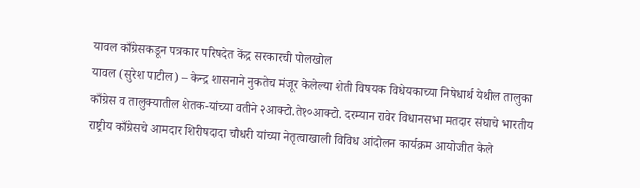यावल काँग्रेसकडून पत्रकार परिषदेत केंद्र सरकारची पोलखोल
यावल (सुरेश पाटील) – केन्द्र शासनाने नुकतेच मंजूर केलेल्या शेती विषयक विधेयकाच्या निषेधार्थ येथील तालुका काँग्रेस व तालुक्यातील शेतक-यांच्या वतीने २आक्टो.ते१०आक्टो. दरम्यान रावेर विधानसभा मतदार संघाचे भारतीय राष्ट्रीय काँग्रेसचे आमदार शिरीषदादा चौधरी यांच्या नेतृत्वाखाली विविध आंदोलन कार्यक्रम आयोजीत केले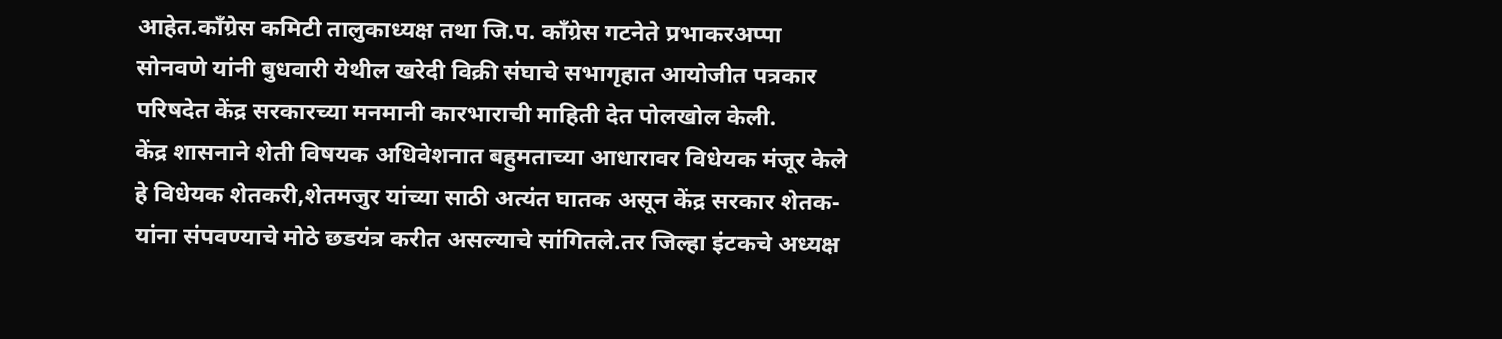आहेत.काँग्रेस कमिटी तालुकाध्यक्ष तथा जि.प. काँग्रेस गटनेते प्रभाकरअप्पा सोनवणे यांनी बुधवारी येथील खरेदी विक्री संघाचे सभागृहात आयोजीत पत्रकार परिषदेत केंद्र सरकारच्या मनमानी कारभाराची माहिती देत पोलखोल केली.
केंद्र शासनाने शेती विषयक अधिवेशनात बहुमताच्या आधारावर विधेयक मंजूर केले हे विधेयक शेतकरी,शेतमजुर यांच्या साठी अत्यंत घातक असून केंद्र सरकार शेतक-यांना संपवण्याचे मोठे छडयंत्र करीत असल्याचे सांगितले.तर जिल्हा इंटकचे अध्यक्ष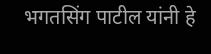भगतसिंग पाटील यांनी हे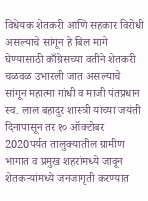विधेयक शेतकरी आणि सहकार विरोधी असल्याचे सांगून हे बिल मागे घेण्यासाठी काँग्रेसच्या वतीने शेतकरी चळवळ उभारली जात असल्याचे सांगून महात्मा गांधी व माजी पंतप्रधान स्व. लाल बहादुर शास्त्री यांच्या जयंती दिनापासून तर १० ऑक्टोबर 2020पर्यत तालुक्यातील ग्रामीण भागात व प्रमुख शहरांमध्ये जावून शेतकऱ्यांमध्ये जनजागृती करण्यात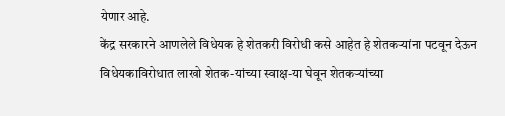येणार आहे.
केंद्र सरकारने आणलेले विधेयक हे शेतकरी विरोधी कसे आहेत हे शेतकऱ्यांना पटवून देऊन विधेयकाविरोधात लाखो शेतक-यांच्या स्वाक्ष-या घेवून शेतकऱ्यांच्या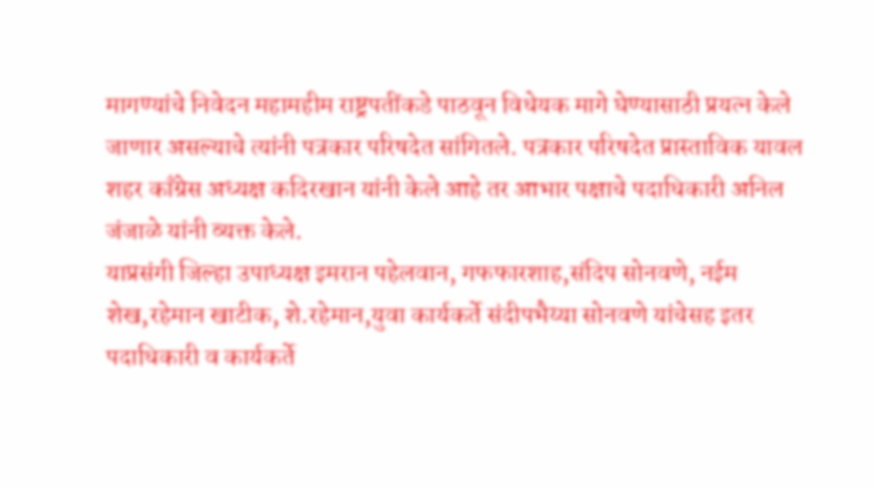मागण्यांचे निवेदन महामहीम राष्ट्रपतींकडे पाठवून विधेयक मागे घेण्यासाठी प्रयत्न केले जाणार असल्याचे त्यांनी पत्रकार परिषदेत सांगितले. पत्रकार परिषदेत प्रास्ताविक यावल शहर काँग्रेस अध्यक्ष कदिरखान यांनी केले आहे तर आभार पक्षाचे पदाधिकारी अनिल जंजाळे यांनी व्यक्त केले.
याप्रसंगी जिल्हा उपाध्यक्ष इमरान पहेलवान, गफफारशाह,संदिप सोनवणे, नईम शेख,रहेमान खाटीक, शे.रहेमान,युवा कार्यकर्ते संदीपभैय्या सोनवणे यांचेसह इतर पदाधिकारी व कार्यकर्ते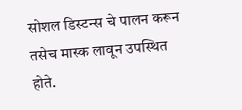सोशल डिस्टन्स चे पालन करून तसेच मास्क लावून उपस्थित होते.